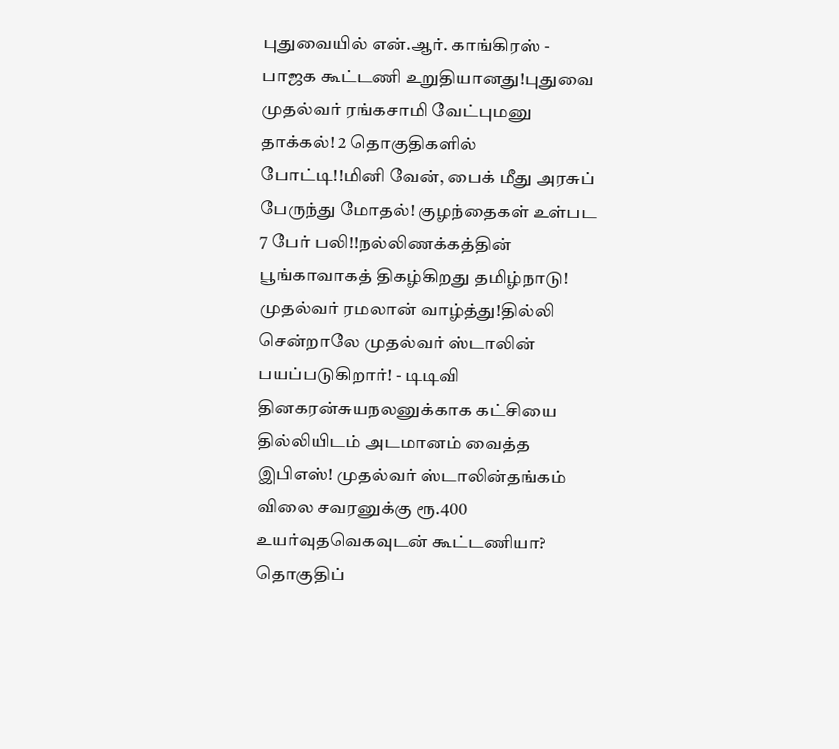புதுவையில் என்.ஆர். காங்கிரஸ் - பாஜக கூட்டணி உறுதியானது!புதுவை முதல்வர் ரங்கசாமி வேட்புமனு தாக்கல்! 2 தொகுதிகளில் போட்டி!!மினி வேன், பைக் மீது அரசுப் பேருந்து மோதல்! குழந்தைகள் உள்பட 7 பேர் பலி!!நல்லிணக்கத்தின் பூங்காவாகத் திகழ்கிறது தமிழ்நாடு! முதல்வர் ரமலான் வாழ்த்து!தில்லி சென்றாலே முதல்வர் ஸ்டாலின் பயப்படுகிறார்! - டிடிவி தினகரன்சுயநலனுக்காக கட்சியை தில்லியிடம் அடமானம் வைத்த இபிஎஸ்! முதல்வர் ஸ்டாலின்தங்கம் விலை சவரனுக்கு ரூ.400 உயர்வுதவெகவுடன் கூட்டணியா? தொகுதிப்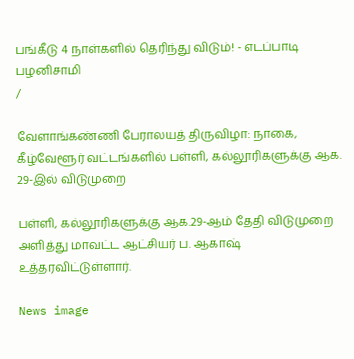பங்கீடு 4 நாள்களில் தெரிந்து விடும்! - எடப்பாடி பழனிசாமி
/

வேளாங்கண்ணி பேராலயத் திருவிழா: நாகை, கீழ்வேளூர் வட்டங்களில் பள்ளி, கல்லூரிகளுக்கு ஆக. 29-இல் விடுமுறை

பள்ளி, கல்லூரிகளுக்கு ஆக.29-ஆம் தேதி விடுமுறை அளித்து மாவட்ட ஆட்சியர் ப. ஆகாஷ் உத்தரவிட்டுள்ளார்.

News image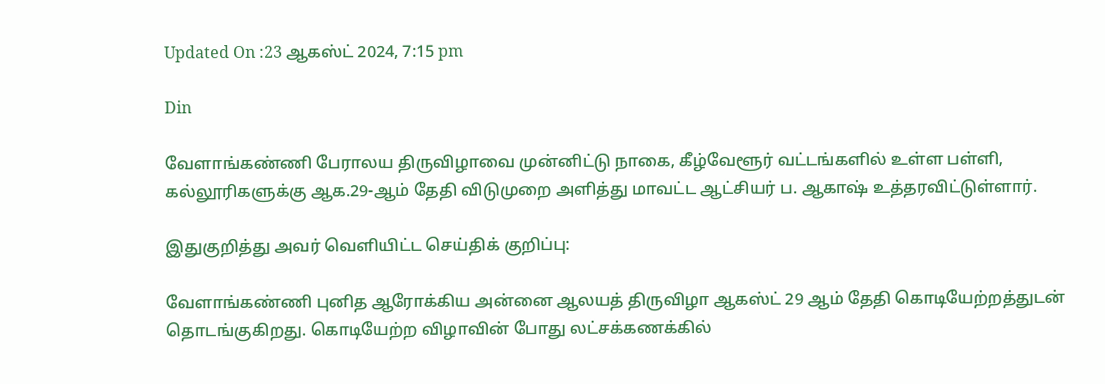Updated On :23 ஆகஸ்ட் 2024, 7:15 pm

Din

வேளாங்கண்ணி பேராலய திருவிழாவை முன்னிட்டு நாகை, கீழ்வேளூர் வட்டங்களில் உள்ள பள்ளி, கல்லூரிகளுக்கு ஆக.29-ஆம் தேதி விடுமுறை அளித்து மாவட்ட ஆட்சியர் ப. ஆகாஷ் உத்தரவிட்டுள்ளார்.

இதுகுறித்து அவர் வெளியிட்ட செய்திக் குறிப்பு:

வேளாங்கண்ணி புனித ஆரோக்கிய அன்னை ஆலயத் திருவிழா ஆகஸ்ட் 29 ஆம் தேதி கொடியேற்றத்துடன் தொடங்குகிறது. கொடியேற்ற விழாவின் போது லட்சக்கணக்கில்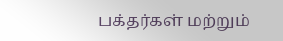பக்தர்கள் மற்றும்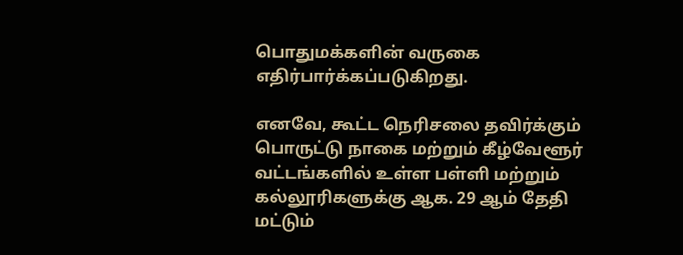பொதுமக்களின் வருகை எதிர்பார்க்கப்படுகிறது.

எனவே, கூட்ட நெரிசலை தவிர்க்கும் பொருட்டு நாகை மற்றும் கீழ்வேளூர் வட்டங்களில் உள்ள பள்ளி மற்றும் கல்லூரிகளுக்கு ஆக. 29 ஆம் தேதி மட்டும்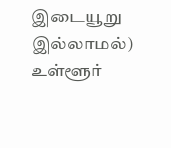இடையூறு இல்லாமல்) உள்ளூர்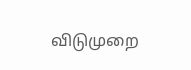விடுமுறை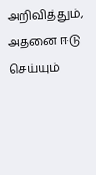அறிவித்தும், அதனை ஈடு செய்யும்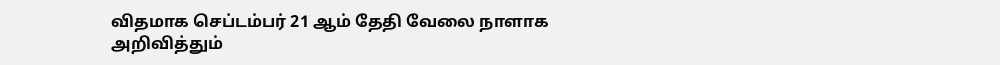விதமாக செப்டம்பர் 21 ஆம் தேதி வேலை நாளாக அறிவித்தும்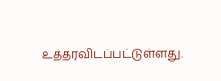உத்தரவிடப்பட்டுள்ளது.